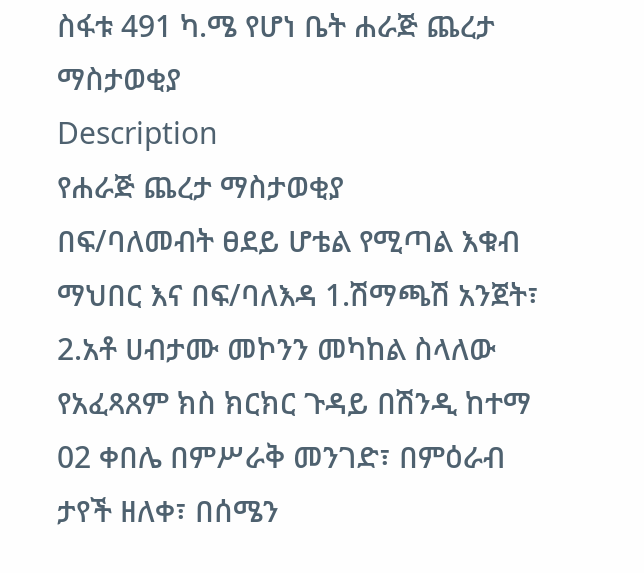ስፋቱ 491 ካ.ሜ የሆነ ቤት ሐራጅ ጨረታ ማስታወቂያ
Description
የሐራጅ ጨረታ ማስታወቂያ
በፍ/ባለመብት ፀደይ ሆቴል የሚጣል እቁብ ማህበር እና በፍ/ባለእዳ 1.ሽማጫሽ አንጀት፣ 2.አቶ ሀብታሙ መኮንን መካከል ስላለው የአፈጻጸም ክስ ክርክር ጉዳይ በሽንዲ ከተማ 02 ቀበሌ በምሥራቅ መንገድ፣ በምዕራብ ታየች ዘለቀ፣ በሰሜን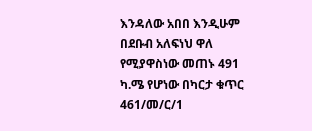እንዳለው አበበ እንዲሁም በደቡብ አለፍነህ ዋለ የሚያዋስነው መጠኑ 491 ካ.ሜ የሆነው በካርታ ቁጥር 461/መ/ር/1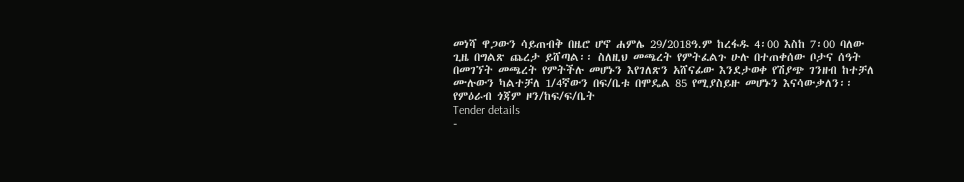መነሻ ዋጋውን ሳይጠብቅ በዜሮ ሆኖ ሐምሌ 29/2018ዓ.ም ከረፋዱ 4፡00 እስከ 7፡00 ባለው ጊዜ በግልጽ ጨረታ ይሸጣል፡፡ ስለዚህ መጫረት የምትፈልጉ ሁሉ በተጠቀሰው ቦታና ሰዓት በመገኘት መጫረት የምትችሉ መሆኑን እየገለጽን አሸናፊው እንደታወቀ የሽያጭ ገንዘብ ከተቻለ ሙሉውን ካልተቻለ 1/4ኛውን በፍ/ቤቱ በሞዴል 85 የሚያስይዙ መሆኑን እናሳውቃለን፡፡
የምዕራብ ጎጃም ዞን/ከፍ/ፍ/ቤት
Tender details
-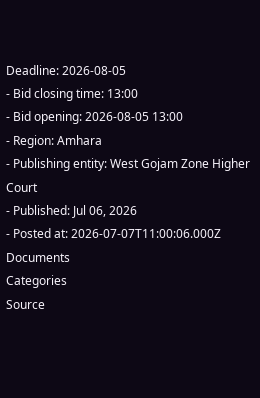Deadline: 2026-08-05
- Bid closing time: 13:00
- Bid opening: 2026-08-05 13:00
- Region: Amhara
- Publishing entity: West Gojam Zone Higher Court
- Published: Jul 06, 2026
- Posted at: 2026-07-07T11:00:06.000Z
Documents
Categories
Source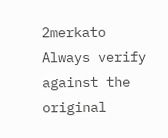2merkato
Always verify against the original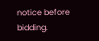notice before bidding.